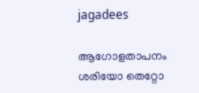jagadees

ആഗോളതാപനം ശരിയോ തെറ്റോ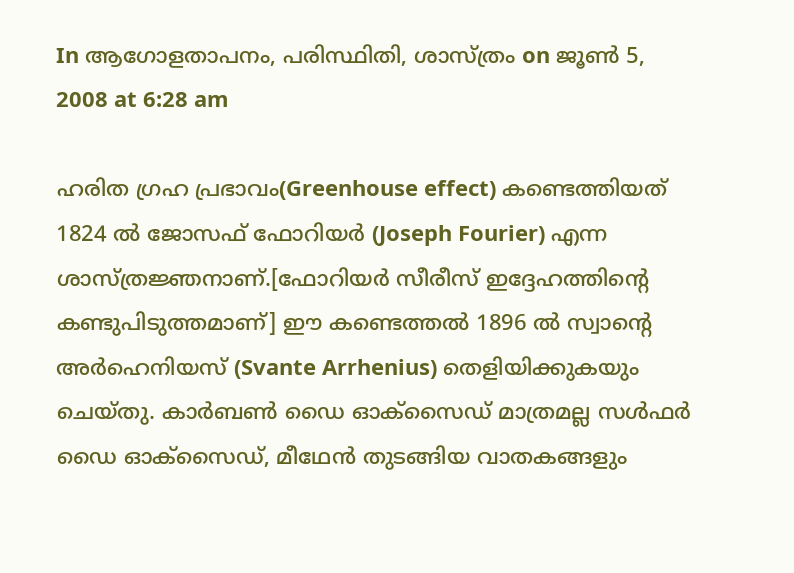In ആഗോളതാപനം, പരിസ്ഥിതി, ശാസ്ത്രം on ജൂണ്‍ 5, 2008 at 6:28 am

ഹരിത ഗ്രഹ പ്രഭാവം(Greenhouse effect) കണ്ടെത്തിയത് 1824 ല്‍ ജോസഫ് ഫോറിയര്‍ (Joseph Fourier) എന്ന ശാസ്ത്രജ്ഞനാണ്.[ഫോറിയര്‍ സീരീസ് ഇദ്ദേഹത്തിന്റെ കണ്ടുപിടുത്തമാണ്] ഈ കണ്ടെത്തല്‍ 1896 ല്‍ സ്വാന്റെ അര്‍ഹെനിയസ് (Svante Arrhenius) തെളിയിക്കുകയും ചെയ്തു. കാര്‍ബണ്‍ ഡൈ ഓക്സൈഡ് മാത്രമല്ല സള്‍ഫര്‍ ഡൈ ഓക്സൈഡ്, മീഥേന്‍ തുടങ്ങിയ വാതകങ്ങളും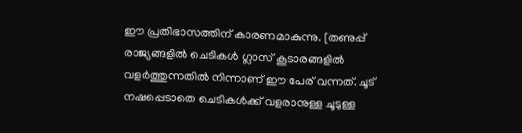ഈ പ്രതിഭാസത്തിന് കാരണമാകുന്നു. [തണുപ്പ് രാജ്യങ്ങളില്‍ ചെടികള്‍ ഗ്ലാസ് കൂടാരങ്ങളില്‍ വളര്‍ത്തുന്നതില്‍ നിന്നാണ് ഈ പേര് വന്നത്. ചൂട് നഷപ്പെടാതെ ചെടികള്‍ക്ക് വളരാനുള്ള ചൂടുള്ള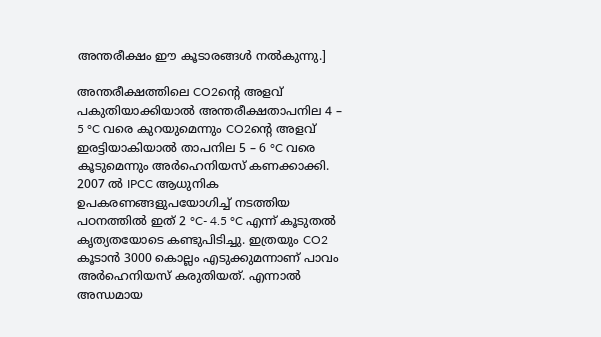അന്തരീക്ഷം ഈ കൂടാരങ്ങള്‍ നല്‍കുന്നു.]

അന്തരീക്ഷത്തിലെ CO2ന്റെ അളവ് പകുതിയാക്കിയാല്‍ അന്തരീക്ഷതാപനില 4 – 5 °C വരെ കുറയുമെന്നും CO2ന്റെ അളവ് ഇരട്ടിയാകിയാല്‍ താപനില 5 – 6 °C വരെ കൂടുമെന്നും അര്‍ഹെനിയസ് കണക്കാക്കി. 2007 ല്‍ IPCC ആധുനിക ഉപകരണങ്ങളുപയോഗിച്ച് നടത്തിയ പഠനത്തില്‍ ഇത് 2 °C- 4.5 °C എന്ന് കൂടുതല്‍ കൃത്യതയോടെ കണ്ടുപിടിച്ചു. ഇത്രയും CO2 കൂടാന്‍ 3000 കൊല്ലം എടുക്കുമന്നാണ് പാവം അര്‍ഹെനിയസ് കരുതിയത്. എന്നാല്‍ അന്ധമായ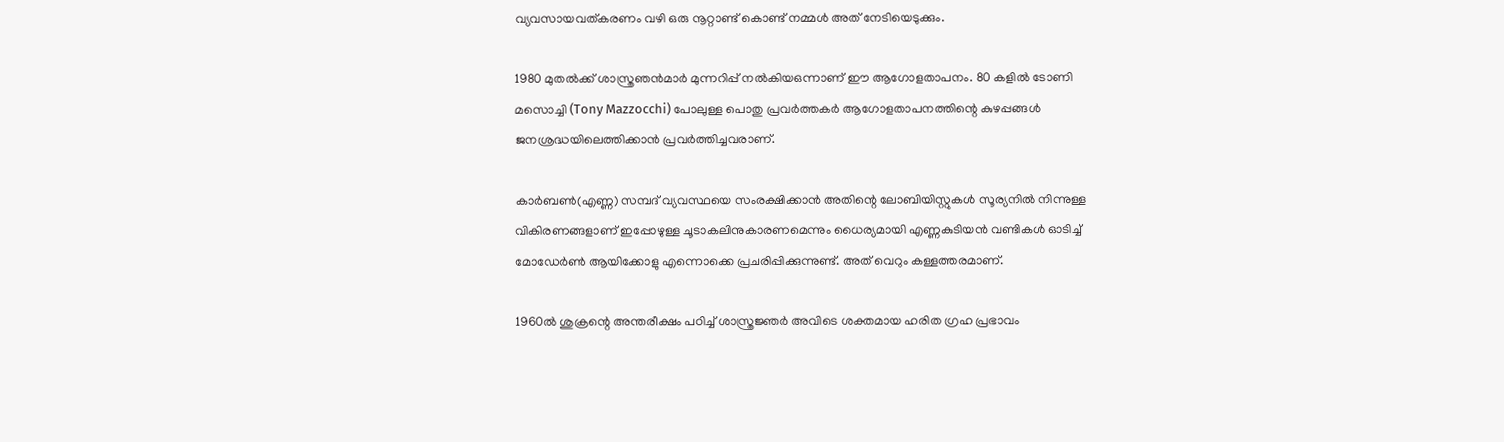വ്യവസായവത്കരണം വഴി ഒരു നൂറ്റാണ്ട് കൊണ്ട് നമ്മള്‍ അത് നേടിയെടുക്കും.

1980 മുതല്‍ക്ക് ശാസ്ത്രഞന്‍മാര്‍ മുന്നറിപ്പ് നല്‍കിയഒന്നാണ് ഈ ആഗോളതാപനം. 80 കളില്‍ ടോണി മസൊച്ചി (Tony Mazzocchi) പോലുള്ള പൊതു പ്രവര്‍ത്തകര്‍ ആഗോളതാപനത്തിന്റെ കുഴപ്പങ്ങള്‍ ജനശ്രദ്ധയിലെത്തിക്കാന്‍ പ്രവര്‍ത്തിച്ചവരാണ്.

കാര്‍ബണ്‍(എണ്ണ) സമ്പദ് വ്യവസ്ഥയെ സംരക്ഷിക്കാന്‍ അതിന്റെ ലോബിയിസ്റ്റുകള്‍ സൂര്യനില്‍ നിന്നുള്ള വികിരണങ്ങളാണ് ഇപ്പോഴുള്ള ചൂടാകലിനുകാരണമെന്നും ധൈര്യമായി എണ്ണകുടിയന്‍ വണ്ടികള്‍ ഓടിച്ച് മോഡേര്‍ണ്‍ ആയിക്കോളു എന്നൊക്കെ പ്രചരിപ്പിക്കുന്നുണ്ട്. അത് വെറും കള്ളത്തരമാണ്.

1960ല്‍ ശുക്രന്റെ അന്തരീക്ഷം പഠിച്ച് ശാസ്ത്രജ്ഞര്‍ അവിടെ ശക്തമായ ഹരിത ഗ്രഹ പ്രഭാവം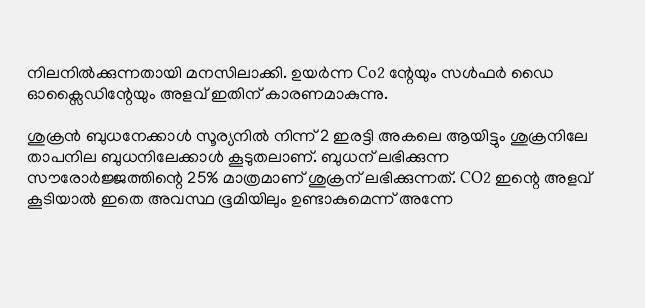നിലനില്‍ക്കുന്നതായി മനസിലാക്കി. ഉയര്‍ന്ന Co2 ന്റേയും സള്‍ഫര്‍ ഡൈ ഓക്സൈഡിന്റേയും അളവ് ഇതിന് കാരണമാകുന്നു.

ശുക്രന്‍ ബുധനേക്കാള്‍ സൂര്യനില്‍ നിന്ന് 2 ഇരട്ടി അകലെ ആയിട്ടും ശുക്രനിലേ താപനില ബുധനിലേക്കാള്‍ കൂടുതലാണ്. ബുധന് ലഭിക്കുന്ന സൗരോര്‍ജ്ജത്തിന്റെ 25% മാത്രമാണ് ശുക്രന് ലഭിക്കുന്നത്. CO2 ഇന്റെ അളവ് കൂടിയാല്‍ ഇതെ അവസ്ഥ ഭൂമിയിലും ഉണ്ടാകുമെന്ന് അന്നേ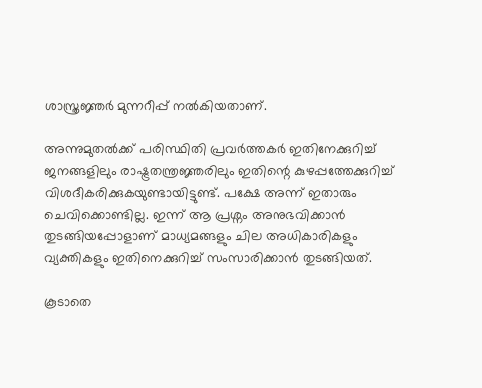ശാസ്ത്രജ്ഞര്‍ മുന്നറീപ്പ് നല്‍കിയതാണ്.

അന്നുമുതല്‍ക്ക് പരിസ്ഥിതി പ്രവര്‍ത്തകര്‍ ഇതിനേക്കുറിച്ച് ജനങ്ങളിലും രാഷ്ട്രതന്ത്രജ്ഞരിലും ഇതിന്റെ കുഴപ്പത്തേക്കുറിച്ച് വിശദീകരിക്കുകയുണ്ടായിട്ടുണ്ട്. പക്ഷേ അന്ന് ഇതാരും ചെവിക്കൊണ്ടില്ല. ഇന്ന് ആ പ്രശ്നം അനുഭവിക്കാന്‍ തുടങ്ങിയപ്പോളാണ് മാധ്യമങ്ങളും ചില അധികാരികളും വ്യക്തികളും ഇതിനെക്കുറിച്ച് സംസാരിക്കാന്‍ തുടങ്ങിയത്.

കൂടാതെ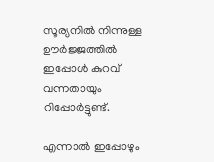സൂര്യനില്‍ നിന്നുള്ള ഊര്‍ജ്ജത്തില്‍ ഇപ്പോള്‍ കുറവ് വന്നതായും റിപ്പോര്‍ട്ടുണ്ട്.

എന്നാല്‍ ഇപ്പോഴും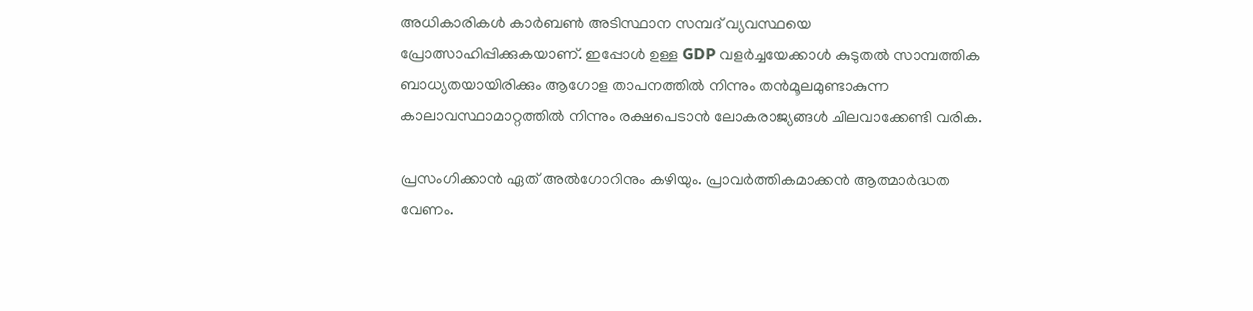അധികാരികള്‍ കാര്‍ബണ്‍ അടിസ്ഥാന സമ്പദ് വ്യവസ്ഥയെ പ്രോത്സാഹിപ്പിക്കുകയാണ്. ഇപ്പോള്‍ ഉള്ള GDP വളര്‍ച്ചയേക്കാള്‍ കുടുതല്‍ സാമ്പത്തിക ബാധ്യതയായിരിക്കും ആഗോള താപനത്തില്‍ നിന്നും തന്‍മൂലമുണ്ടാകുന്ന കാലാവസ്ഥാമാറ്റത്തില്‍ നിന്നും രക്ഷപെടാന്‍ ലോകരാജ്യങ്ങള്‍ ചിലവാക്കേണ്ടി വരിക.

പ്രസംഗിക്കാന്‍ ഏത് അല്‍ഗോറിനും കഴിയും. പ്രാവര്‍ത്തികമാക്കന്‍ ആത്മാര്‍ദ്ധത വേണം.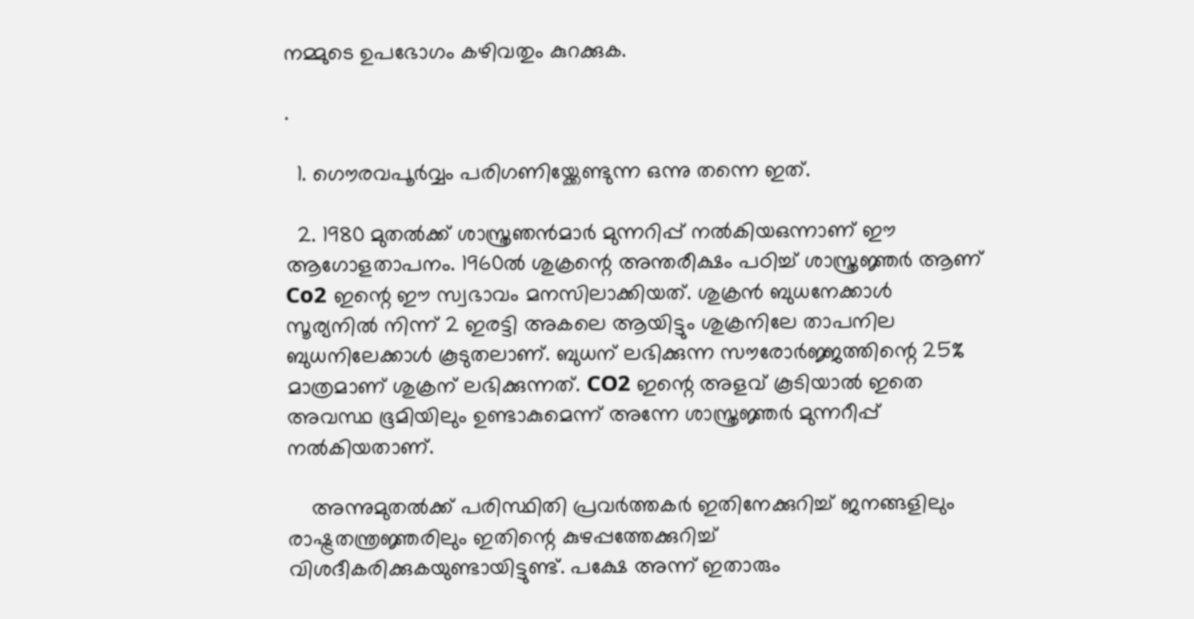നമ്മുടെ ഉപഭോഗം കഴിവതും കുറക്കുക.

.

  1. ഗൌരവപൂര്‍വ്വം പരിഗണിയ്ക്കേണ്ടുന്ന ഒന്നു തന്നെ ഇത്.

  2. 1980 മുതല്‍ക്ക് ശാസ്ത്രഞന്‍മാര്‍ മുന്നറിപ്പ് നല്‍കിയഒന്നാണ് ഈ ആഗോളതാപനം. 1960ല്‍ ശുക്രന്റെ അന്തരീക്ഷം പഠിച്ച് ശാസ്ത്രജ്ഞര്‍ ആണ് Co2 ഇന്റെ ഈ സ്വഭാവം മനസിലാക്കിയത്. ശുക്രന്‍ ബുധനേക്കാള്‍ സൂര്യനില്‍ നിന്ന് 2 ഇരട്ടി അകലെ ആയിട്ടും ശുക്രനിലേ താപനില ബുധനിലേക്കാള്‍ കൂടുതലാണ്. ബുധന് ലഭിക്കുന്ന സൗരോര്‍ജ്ജത്തിന്റെ 25% മാത്രമാണ് ശുക്രന് ലഭിക്കുന്നത്. CO2 ഇന്റെ അളവ് കൂടിയാല്‍ ഇതെ അവസ്ഥ ഭൂമിയിലും ഉണ്ടാകുമെന്ന് അന്നേ ശാസ്ത്രജ്ഞര്‍ മുന്നറീപ്പ് നല്‍കിയതാണ്.

    അന്നുമുതല്‍ക്ക് പരിസ്ഥിതി പ്രവര്‍ത്തകര്‍ ഇതിനേക്കുറിച്ച് ജനങ്ങളിലും രാഷ്ട്രതന്ത്രജ്ഞരിലും ഇതിന്റെ കുഴപ്പത്തേക്കുറിച്ച് വിശദീകരിക്കുകയുണ്ടായിട്ടുണ്ട്. പക്ഷേ അന്ന് ഇതാരും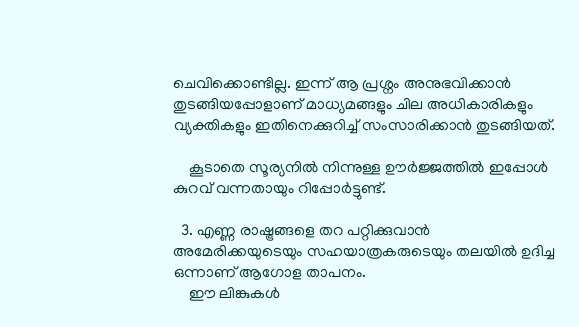ചെവിക്കൊണ്ടില്ല. ഇന്ന് ആ പ്രശ്നം അനുഭവിക്കാന്‍ തുടങ്ങിയപ്പോളാണ് മാധ്യമങ്ങളും ചില അധികാരികളും വ്യക്തികളും ഇതിനെക്കുറിച്ച് സംസാരിക്കാന്‍ തുടങ്ങിയത്.

    കൂടാതെ സൂര്യനില്‍ നിന്നുള്ള ഊര്‍ജ്ജത്തില്‍ ഇപ്പോള്‍ കുറവ് വന്നതായും റിപ്പോര്‍ട്ടുണ്ട്.

  3. എണ്ണ രാഷ്ട്രങ്ങളെ തറ പറ്റിക്കുവാന്‍ അമേരിക്കയുടെയും സഹയാത്രകരുടെയും തലയില്‍ ഉദിച്ച ഒന്നാണ് ആഗോള താപനം.
    ഈ ലിങ്കുകള്‍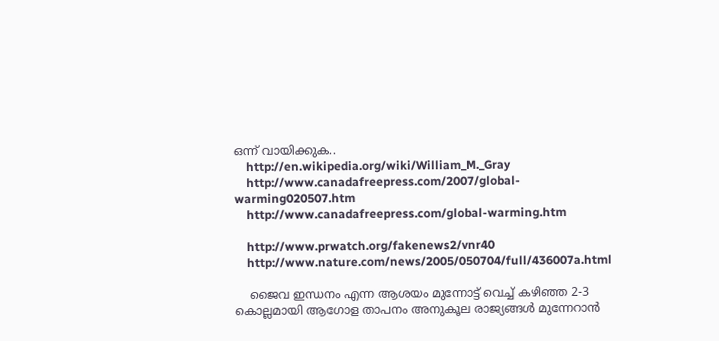ഒന്ന് വായിക്കുക..
    http://en.wikipedia.org/wiki/William_M._Gray
    http://www.canadafreepress.com/2007/global-warming020507.htm
    http://www.canadafreepress.com/global-warming.htm

    http://www.prwatch.org/fakenews2/vnr40
    http://www.nature.com/news/2005/050704/full/436007a.html

    ജൈവ ഇന്ധനം എന്ന ആശയം മുന്നോട്ട് വെച്ച് കഴിഞ്ഞ 2-3 കൊല്ലമായി ആഗോള താപനം അനുകൂല രാജ്യങ്ങള്‍ മുന്നേറാന്‍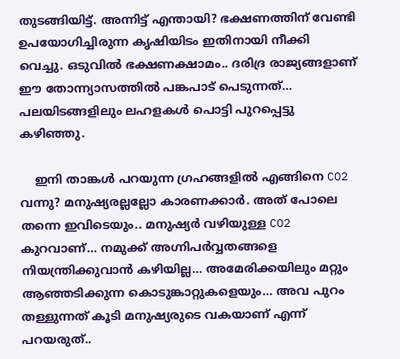തുടങ്ങിയിട്ട്. അന്നിട്ട് എന്തായി? ഭക്ഷണത്തിന് വേണ്ടി ഉപയോഗിച്ചിരുന്ന കൃഷിയിടം ഇതിനായി നീക്കി വെച്ചു. ഒടുവില്‍ ഭക്ഷണക്ഷാമം.. ദരിദ്ര രാജ്യങ്ങളാണ് ഈ തോന്ന്യാസത്തില്‍ പങ്കപാട് പെടുന്നത്… പലയിടങ്ങളിലും ലഹളകള്‍ പൊട്ടി പുറപ്പെട്ടു കഴിഞ്ഞു.

    ഇനി താങ്കള്‍ പറയുന്ന ഗ്രഹങ്ങളില്‍ എങ്ങിനെ CO2 വന്നു? മനുഷ്യരല്ലല്ലോ കാരണക്കാര്‍. അത് പോലെ തന്നെ ഇവിടെയും.. മനുഷ്യര്‍ വഴിയുള്ള CO2 കുറവാണ്… നമുക്ക് അഗ്നിപര്‍വ്വതങ്ങളെ നിയന്ത്രിക്കുവാന്‍ കഴിയില്ല… അമേരിക്കയിലും മറ്റും ആഞ്ഞടിക്കുന്ന കൊടുങ്കാറ്റുകളെയും… അവ പുറം തള്ളുന്നത് കൂടി മനുഷ്യരുടെ വകയാണ് എന്ന് പറയരുത്..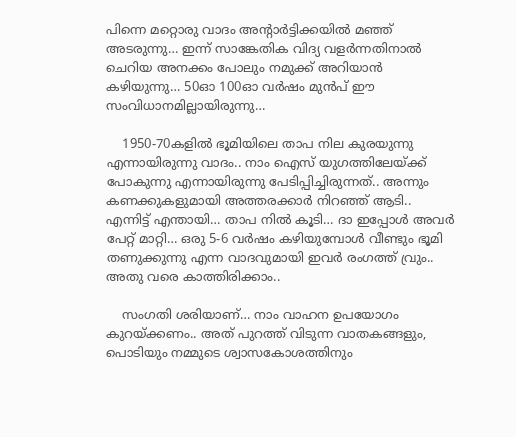പിന്നെ മറ്റൊരു വാദം അന്റാര്‍ട്ടിക്കയില്‍ മഞ്ഞ് അടരുന്നു… ഇന്ന് സാങ്കേതിക വിദ്യ വളര്‍ന്നതിനാല്‍ ചെറിയ അനക്കം പോലും നമുക്ക് അറിയാന്‍ കഴിയുന്നു… 50ഓ 100ഓ വര്‍ഷം മുന്‍പ് ഈ സംവിധാനമില്ലായിരുന്നു…

    1950-70കളില്‍ ഭൂമിയിലെ താപ നില കുരയുന്നു എന്നായിരുന്നു വാദം.. നാം ഐസ് യുഗത്തിലേയ്ക്ക് പോകുന്നു എന്നായിരുന്നു പേടിപ്പിച്ചിരുന്നത്.. അന്നും കണക്കുകളുമായി അത്തരക്കാര്‍ നിറഞ്ഞ് ആടി.. എന്നിട്ട് എന്തായി… താപ നില്‍ കൂടി… ദാ ഇപ്പോള്‍ അവര്‍ പേറ്റ് മാറ്റി… ഒരു 5-6 വര്‍ഷം കഴിയുമ്പോള്‍ വീണ്ടും ഭൂമി തണുക്കുന്നു എന്ന വാദവുമായി ഇവര്‍ രംഗത്ത് വ്രും.. അതു വരെ കാത്തിരിക്കാം..

    സംഗതി ശരിയാണ്… നാം വാഹന ഉപയോഗം കുറയ്ക്കണം.. അത് പുറത്ത് വിടുന്ന വാതകങ്ങളും, പൊടിയും നമ്മുടെ ശ്വാസകോശത്തിനും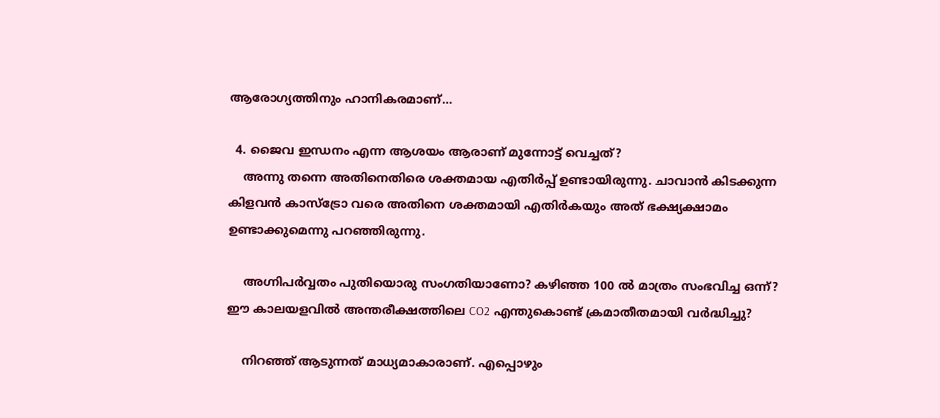ആരോഗ്യത്തിനും ഹാനികരമാണ്…

  4. ജൈവ ഇന്ധനം എന്ന ആശയം ആരാണ് മുന്നോട്ട് വെച്ചത്?
    അന്നു തന്നെ അതിനെതിരെ ശക്തമായ എതിര്‍പ്പ് ഉണ്ടായിരുന്നു. ചാവാന്‍ കിടക്കുന്ന കിളവന്‍ കാസ്ട്രോ വരെ അതിനെ ശക്തമായി എതിര്‍കയും അത് ഭക്ഷ്യക്ഷാമം ഉണ്ടാക്കുമെന്നു പറഞ്ഞിരുന്നു.

    അഗ്നിപര്‍വ്വതം പുതിയൊരു സംഗതിയാണോ? കഴിഞ്ഞ 100 ല്‍ മാത്രം സംഭവിച്ച ഒന്ന്? ഈ കാലയളവില്‍ അന്തരീക്ഷത്തിലെ CO2 എന്തുകൊണ്ട് ക്രമാതീതമായി വര്‍ദ്ധിച്ചു?

    നിറഞ്ഞ് ആടുന്നത് മാധ്യമാകാരാണ്. എപ്പൊഴും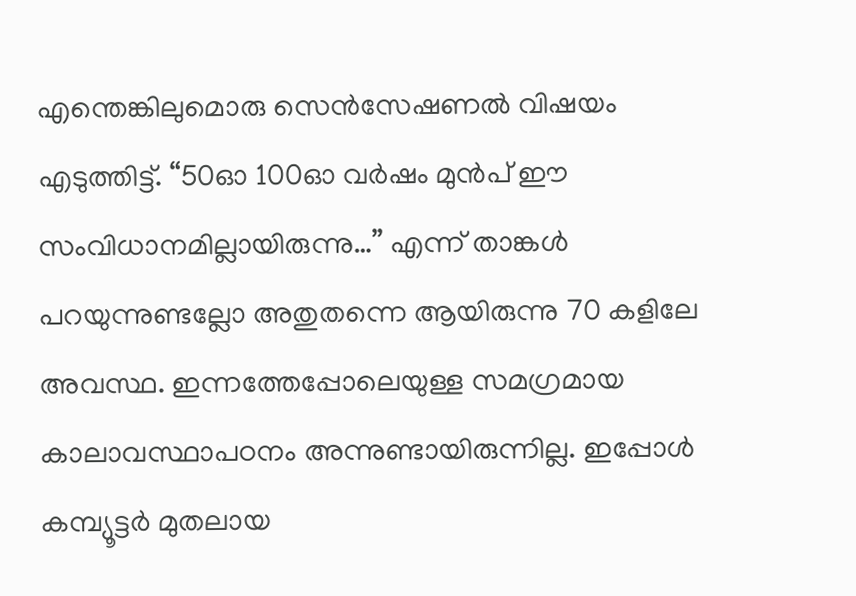എന്തെങ്കിലുമൊരു സെന്‍സേഷണല്‍ വിഷയം എടുത്തിട്ട്. “50ഓ 100ഓ വര്‍ഷം മുന്‍പ് ഈ സംവിധാനമില്ലായിരുന്നു…” എന്ന് താങ്കള്‍ പറയുന്നുണ്ടല്ലോ അതുതന്നെ ആയിരുന്നു 70 കളിലേ അവസ്ഥ. ഇന്നത്തേപ്പോലെയുള്ള സമഗ്രമായ കാലാവസ്ഥാപഠനം അന്നുണ്ടായിരുന്നില്ല. ഇപ്പോള്‍ കമ്പ്യൂട്ടര്‍ മുതലായ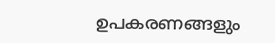ഉപകരണങ്ങളും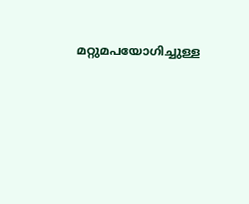മറ്റുമപയോഗിച്ചുള്ള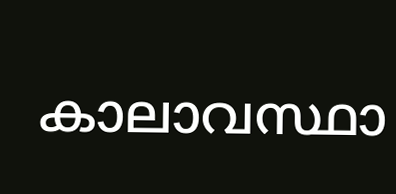കാലാവസ്ഥാ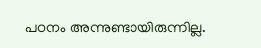പഠനം അന്നുണ്ടായിരുന്നില്ല.